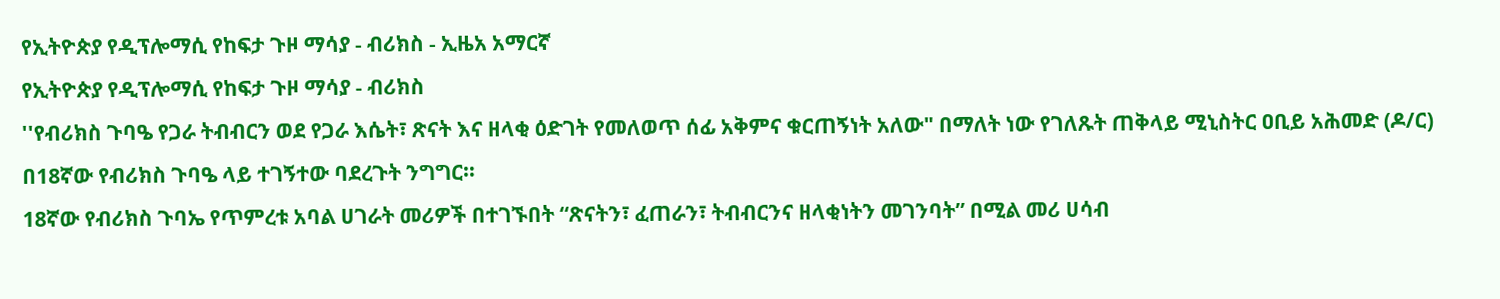የኢትዮጵያ የዲፕሎማሲ የከፍታ ጉዞ ማሳያ - ብሪክስ - ኢዜአ አማርኛ
የኢትዮጵያ የዲፕሎማሲ የከፍታ ጉዞ ማሳያ - ብሪክስ
''የብሪክስ ጉባዔ የጋራ ትብብርን ወደ የጋራ እሴት፣ ጽናት እና ዘላቂ ዕድገት የመለወጥ ሰፊ አቅምና ቁርጠኝነት አለው" በማለት ነው የገለጹት ጠቅላይ ሚኒስትር ዐቢይ አሕመድ (ዶ/ር) በ18ኛው የብሪክስ ጉባዔ ላይ ተገኝተው ባደረጉት ንግግር።
18ኛው የብሪክስ ጉባኤ የጥምረቱ አባል ሀገራት መሪዎች በተገኙበት “ጽናትን፣ ፈጠራን፣ ትብብርንና ዘላቂነትን መገንባት” በሚል መሪ ሀሳብ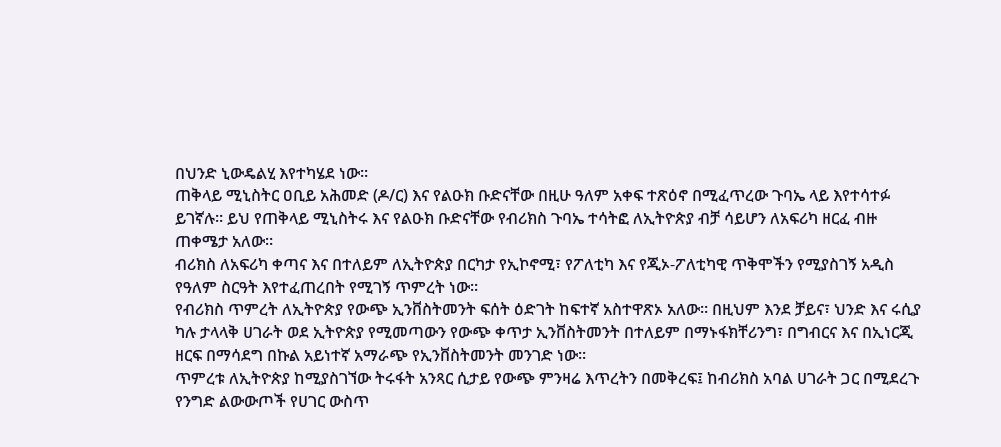በህንድ ኒውዴልሂ እየተካሄደ ነው፡፡
ጠቅላይ ሚኒስትር ዐቢይ አሕመድ (ዶ/ር) እና የልዑክ ቡድናቸው በዚሁ ዓለም አቀፍ ተጽዕኖ በሚፈጥረው ጉባኤ ላይ እየተሳተፉ ይገኛሉ። ይህ የጠቅላይ ሚኒስትሩ እና የልዑክ ቡድናቸው የብሪክስ ጉባኤ ተሳትፎ ለኢትዮጵያ ብቻ ሳይሆን ለአፍሪካ ዘርፈ ብዙ ጠቀሜታ አለው።
ብሪክስ ለአፍሪካ ቀጣና እና በተለይም ለኢትዮጵያ በርካታ የኢኮኖሚ፣ የፖለቲካ እና የጂኦ-ፖለቲካዊ ጥቅሞችን የሚያስገኝ አዲስ የዓለም ስርዓት እየተፈጠረበት የሚገኝ ጥምረት ነው።
የብሪክስ ጥምረት ለኢትዮጵያ የውጭ ኢንቨስትመንት ፍሰት ዕድገት ከፍተኛ አስተዋጽኦ አለው። በዚህም እንደ ቻይና፣ ህንድ እና ሩሲያ ካሉ ታላላቅ ሀገራት ወደ ኢትዮጵያ የሚመጣውን የውጭ ቀጥታ ኢንቨስትመንት በተለይም በማኑፋክቸሪንግ፣ በግብርና እና በኢነርጂ ዘርፍ በማሳደግ በኩል አይነተኛ አማራጭ የኢንቨስትመንት መንገድ ነው።
ጥምረቱ ለኢትዮጵያ ከሚያስገኘው ትሩፋት አንጻር ሲታይ የውጭ ምንዛሬ እጥረትን በመቅረፍ፤ ከብሪክስ አባል ሀገራት ጋር በሚደረጉ የንግድ ልውውጦች የሀገር ውስጥ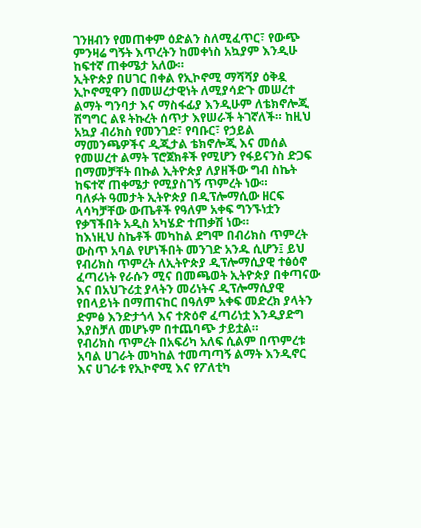ገንዘብን የመጠቀም ዕድልን ስለሚፈጥር፣ የውጭ ምንዛሬ ግኝት እጥረትን ከመቀነስ አኳያም እንዲሁ ከፍተኛ ጠቀሜታ አለው።
ኢትዮጵያ በሀገር በቀል የኢኮኖሚ ማሻሻያ ዕቅዷ ኢኮኖሚዋን በመሠረታዊነት ለሚያሳድጉ መሠረተ ልማት ግንባታ እና ማስፋፊያ እንዲሁም ለቴክኖሎጂ ሽግግር ልዩ ትኩረት ሰጥታ እየሠራች ትገኛለች። ከዚህ አኳያ ብሪክስ የመንገድ፣ የባቡር፣ የኃይል ማመንጫዎችና ዲጂታል ቴክኖሎጂ እና መሰል የመሠረተ ልማት ፕሮጀክቶች የሚሆን የፋይናንስ ድጋፍ በማመቻቸት በኩል ኢትዮጵያ ለያዘችው ግብ ስኬት ከፍተኛ ጠቀሜታ የሚያስገኝ ጥምረት ነው።
ባለፉት ዓመታት ኢትዮጵያ በዲፕሎማሲው ዘርፍ ላሳካቻቸው ውጤቶች የዓለም አቀፍ ግንኙነቷን የቃኘችበት አዲስ አካሄድ ተጠቃሽ ነው።
ከእነዚህ ስኬቶች መካከል ደግሞ በብሪክስ ጥምረት ውስጥ አባል የሆነችበት መንገድ አንዱ ሲሆን፤ ይህ የብሪክስ ጥምረት ለኢትዮጵያ ዲፕሎማሲያዊ ተፅዕኖ ፈጣሪነት የራሱን ሚና በመጫወት ኢትዮጵያ በቀጣናው እና በአህጉሪቷ ያላትን መሪነትና ዲፕሎማሲያዊ የበላይነት በማጠናከር በዓለም አቀፍ መድረክ ያላትን ድምፅ እንድታጎላ እና ተጽዕኖ ፈጣሪነቷ እንዲያድግ እያስቻለ መሆኑም በተጨባጭ ታይቷል።
የብሪክስ ጥምረት በአፍሪካ አለፍ ሲልም በጥምረቱ አባል ሀገራት መካከል ተመጣጣኝ ልማት እንዲኖር እና ሀገራቱ የኢኮኖሚ እና የፖለቲካ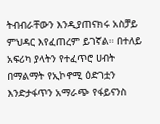ትብብራቸውን እንዲያጠናክሩ አስቻይ ምህዳር እየፈጠረም ይገኛል። በተለይ አፍሪካ ያላትን የተፈጥሮ ሀብት በማልማት የኢኮኖሚ ዕድገቷን እንድታፋጥን አማራጭ የፋይናንስ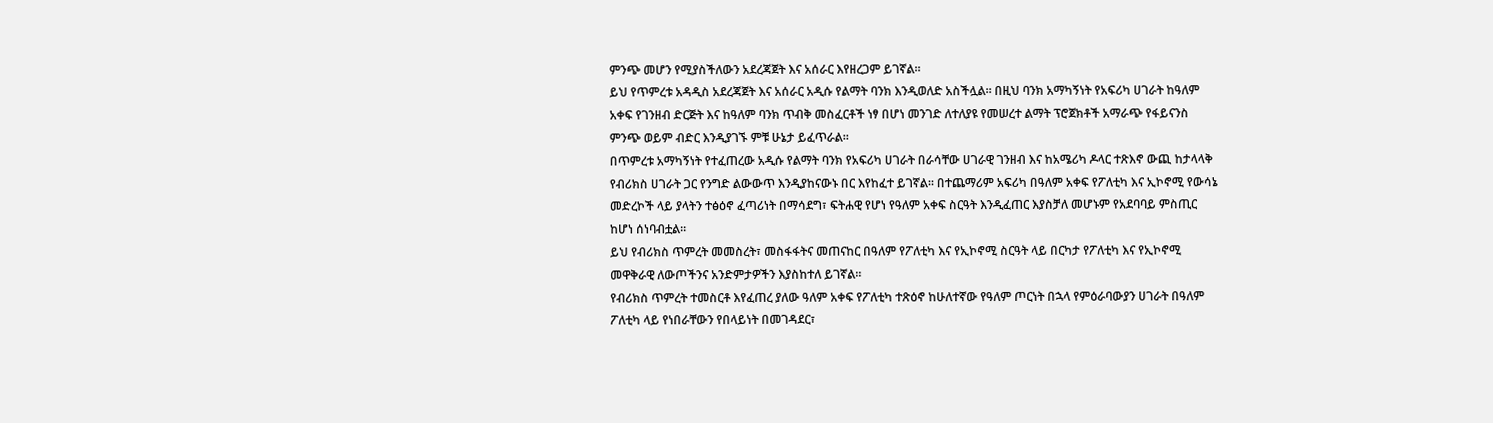ምንጭ መሆን የሚያስችለውን አደረጃጀት እና አሰራር እየዘረጋም ይገኛል።
ይህ የጥምረቱ አዳዲስ አደረጃጀት እና አሰራር አዲሱ የልማት ባንክ እንዲወለድ አስችሏል። በዚህ ባንክ አማካኝነት የአፍሪካ ሀገራት ከዓለም አቀፍ የገንዘብ ድርጅት እና ከዓለም ባንክ ጥብቅ መስፈርቶች ነፃ በሆነ መንገድ ለተለያዩ የመሠረተ ልማት ፕሮጀክቶች አማራጭ የፋይናንስ ምንጭ ወይም ብድር እንዲያገኙ ምቹ ሁኔታ ይፈጥራል።
በጥምረቱ አማካኝነት የተፈጠረው አዲሱ የልማት ባንክ የአፍሪካ ሀገራት በራሳቸው ሀገራዊ ገንዘብ እና ከአሜሪካ ዶላር ተጽእኖ ውጪ ከታላላቅ የብሪክስ ሀገራት ጋር የንግድ ልውውጥ እንዲያከናውኑ በር እየከፈተ ይገኛል። በተጨማሪም አፍሪካ በዓለም አቀፍ የፖለቲካ እና ኢኮኖሚ የውሳኔ መድረኮች ላይ ያላትን ተፅዕኖ ፈጣሪነት በማሳደግ፣ ፍትሐዊ የሆነ የዓለም አቀፍ ስርዓት እንዲፈጠር እያስቻለ መሆኑም የአደባባይ ምስጢር ከሆነ ሰነባብቷል።
ይህ የብሪክስ ጥምረት መመስረት፣ መስፋፋትና መጠናከር በዓለም የፖለቲካ እና የኢኮኖሚ ስርዓት ላይ በርካታ የፖለቲካ እና የኢኮኖሚ መዋቅራዊ ለውጦችንና አንድምታዎችን እያስከተለ ይገኛል።
የብሪክስ ጥምረት ተመስርቶ እየፈጠረ ያለው ዓለም አቀፍ የፖለቲካ ተጽዕኖ ከሁለተኛው የዓለም ጦርነት በኋላ የምዕራባውያን ሀገራት በዓለም ፖለቲካ ላይ የነበራቸውን የበላይነት በመገዳደር፣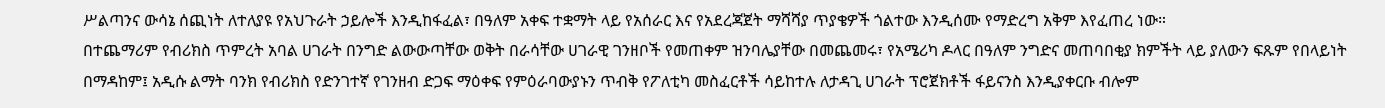ሥልጣንና ውሳኔ ሰጪነት ለተለያዩ የአህጉራት ኃይሎች እንዲከፋፈል፣ በዓለም አቀፍ ተቋማት ላይ የአሰራር እና የአደረጃጀት ማሻሻያ ጥያቄዎች ጎልተው እንዲሰሙ የማድረግ አቅም እየፈጠረ ነው።
በተጨማሪም የብሪክስ ጥምረት አባል ሀገራት በንግድ ልውውጣቸው ወቅት በራሳቸው ሀገራዊ ገንዘቦች የመጠቀም ዝንባሌያቸው በመጨመሩ፣ የአሜሪካ ዶላር በዓለም ንግድና መጠባበቂያ ክምችት ላይ ያለውን ፍጹም የበላይነት በማዳከም፤ አዲሱ ልማት ባንክ የብሪክስ የድንገተኛ የገንዘብ ድጋፍ ማዕቀፍ የምዕራባውያኑን ጥብቅ የፖለቲካ መስፈርቶች ሳይከተሉ ለታዳጊ ሀገራት ፕሮጀክቶች ፋይናንስ እንዲያቀርቡ ብሎም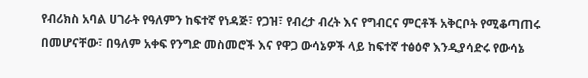የብሪክስ አባል ሀገራት የዓለምን ከፍተኛ የነዳጅ፣ የጋዝ፣ የብረታ ብረት እና የግብርና ምርቶች አቅርቦት የሚቆጣጠሩ በመሆናቸው፣ በዓለም አቀፍ የንግድ መስመሮች እና የዋጋ ውሳኔዎች ላይ ከፍተኛ ተፅዕኖ እንዲያሳድሩ የውሳኔ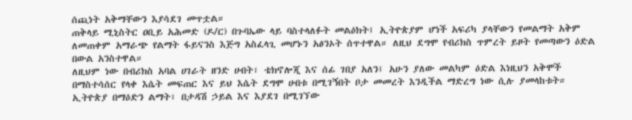ሰጪነት አቅማቸውን እያሳደገ መጥቷል።
ጠቅላይ ሚኒስትር ዐቢይ አሕመድ (ዶ/ር) በጉባኤው ላይ ባስተላለፉት መልዕክት፤ ኢትዮጵያም ሆነች አፍሪካ ያላቸውን የመልማት አቅም ለመጠቀም አማራጭ የልማት ፋይናንስ እጅግ አስፈላጊ መሆኑን አፅንኦት ሰጥተዋል። ለዚህ ደግሞ የብሪክስ ጥምረት ይዞት የመጣውን ዕድል በውል አንስተዋል።
ለዚህም ነው በብሪክስ አባል ሀገራት ዘንድ ሀብት፣ ቴክኖሎጂ እና ሰፊ ገበያ አለን፤ አሁን ያለው መልካም ዕድል እነዚህን አቅሞች በማስተሳሰር የላቀ እሴት መፍጠር እና ይህ እሴት ደግሞ ሀብቱ በሚገኝበት ቦታ መመረት እንዲችል ማድረግ ነው ሲሉ ያመላከቱት።
ኢትዮጵያ በማዕድን ልማት፣ በታዳሽ ኃይል እና እያደገ በሚገኘው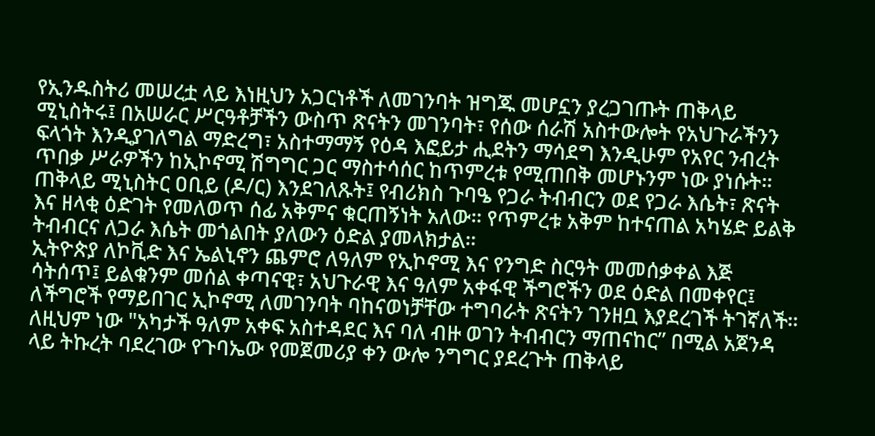የኢንዱስትሪ መሠረቷ ላይ እነዚህን አጋርነቶች ለመገንባት ዝግጁ መሆኗን ያረጋገጡት ጠቅላይ ሚኒስትሩ፤ በአሠራር ሥርዓቶቻችን ውስጥ ጽናትን መገንባት፣ የሰው ሰራሽ አስተውሎት የአህጉራችንን ፍላጎት እንዲያገለግል ማድረግ፣ አስተማማኝ የዕዳ እፎይታ ሒደትን ማሳደግ እንዲሁም የአየር ንብረት ጥበቃ ሥራዎችን ከኢኮኖሚ ሽግግር ጋር ማስተሳሰር ከጥምረቱ የሚጠበቅ መሆኑንም ነው ያነሱት።
ጠቅላይ ሚኒስትር ዐቢይ (ዶ/ር) እንደገለጹት፤ የብሪክስ ጉባዔ የጋራ ትብብርን ወደ የጋራ እሴት፣ ጽናት እና ዘላቂ ዕድገት የመለወጥ ሰፊ አቅምና ቁርጠኝነት አለው። የጥምረቱ አቅም ከተናጠል አካሄድ ይልቅ ትብብርና ለጋራ እሴት መጎልበት ያለውን ዕድል ያመላክታል።
ኢትዮጵያ ለኮቪድ እና ኤልኒኖን ጨምሮ ለዓለም የኢኮኖሚ እና የንግድ ስርዓት መመሰቃቀል እጅ ሳትሰጥ፤ ይልቁንም መሰል ቀጣናዊ፣ አህጉራዊ እና ዓለም አቀፋዊ ችግሮችን ወደ ዕድል በመቀየር፤ ለችግሮች የማይበገር ኢኮኖሚ ለመገንባት ባከናወነቻቸው ተግባራት ጽናትን ገንዘቧ እያደረገች ትገኛለች።
ለዚህም ነው "አካታች ዓለም አቀፍ አስተዳደር እና ባለ ብዙ ወገን ትብብርን ማጠናከር” በሚል አጀንዳ ላይ ትኩረት ባደረገው የጉባኤው የመጀመሪያ ቀን ውሎ ንግግር ያደረጉት ጠቅላይ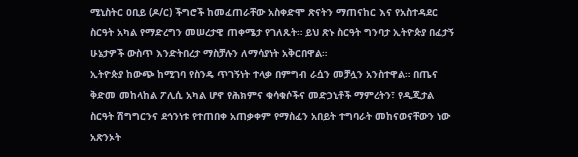ሚኒስትር ዐቢይ (ዶ/ር) ችግሮች ከመፈጠራቸው አስቀድሞ ጽናትን ማጠናከር እና የአስተዳደር ስርዓት አካል የማድረግን መሠረታዊ ጠቀሜታ የገለጹት። ይህ ጽኑ ስርዓት ግንባታ ኢትዮጵያ በፈታኝ ሁኔታዎች ውስጥ እንድትበረታ ማስቻሉን ለማሳያነት አቅርበዋል።
ኢትዮጵያ ከውጭ ከሚገባ የስንዴ ጥገኝነት ተላቃ በምግብ ራሷን መቻሏን አንስተዋል። በጤና ቅድመ መከላከል ፖሊሲ አካል ሆኖ የሕክምና ቁሳቁሶችና መድኃኒቶች ማምረትን፣ የዲጂታል ስርዓት ሽግግርንና ደኅንነቱ የተጠበቀ አጠቃቀም የማስፈን አበይት ተግባራት መከናወናቸውን ነው አጽንኦት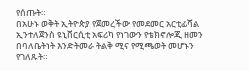የሰጡት።
በአሁኑ ወቅት ኢትዮጵያ የጀመረችው የመደመር አርቲፊሻል ኢንተለጀንስ ዩኒቨርሲቲ አፍሪካ የነገውን የቴክኖሎጂ ዘመን በባለቤትነት እንድትመራ ትልቅ ሚና የሚጫወት መሆኑን የገለጹት።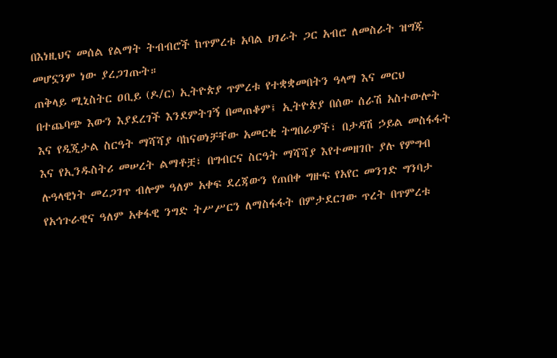በእነዚህና መሰል የልማት ትብብሮች ከጥምረቱ አባል ሀገራት ጋር አብሮ ለመስራት ዝግጁ መሆኗንም ነው ያረጋገጡት።
ጠቅላይ ሚኒስትር ዐቢይ (ዶ/ር) ኢትዮጵያ ጥምረቱ የተቋቋመበትን ዓላማ እና መርህ በተጨባጭ እውን እያደረገች እንደምትገኝ በመጠቆም፤ ኢትዮጵያ በሰው ሰራሽ አስተውሎት እና የዲጂታል ስርዓት ማሻሻያ ባከናወነቻቸው አመርቂ ትግበራዎች፣ በታዳሽ ኃይል መስፋፋት እና የኢንዱስትሪ መሠረት ልማቶቿ፣ በግብርና ስርዓት ማሻሻያ እየተመዘገቡ ያሉ የምግብ ሉዓላዊነት መረጋገጥ ብሎም ዓለም አቀፍ ደረጃውን የጠበቀ ግዙፍ የአየር መንገድ ግንባታ የአኅጉራዊና ዓለም አቀፋዊ ንግድ ትሥሥርን ለማስፋፋት በምታደርገው ጥረት በጥምረቱ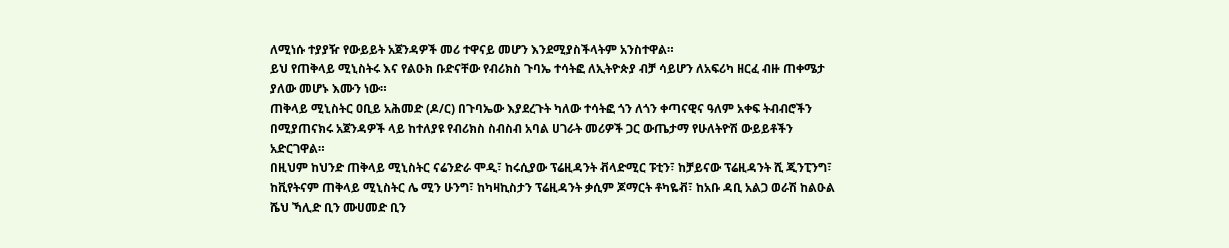ለሚነሱ ተያያዥ የውይይት አጀንዳዎች መሪ ተዋናይ መሆን እንደሚያስችላትም አንስተዋል።
ይህ የጠቅላይ ሚኒስትሩ እና የልዑክ ቡድናቸው የብሪክስ ጉባኤ ተሳትፎ ለኢትዮጵያ ብቻ ሳይሆን ለአፍሪካ ዘርፈ ብዙ ጠቀሜታ ያለው መሆኑ እሙን ነው።
ጠቅላይ ሚኒስትር ዐቢይ አሕመድ (ዶ/ር) በጉባኤው እያደረጉት ካለው ተሳትፎ ጎን ለጎን ቀጣናዊና ዓለም አቀፍ ትብብሮችን በሚያጠናክሩ አጀንዳዎች ላይ ከተለያዩ የብሪክስ ስብስብ አባል ሀገራት መሪዎች ጋር ውጤታማ የሁለትዮሽ ውይይቶችን አድርገዋል።
በዚህም ከህንድ ጠቅላይ ሚኒስትር ናሬንድራ ሞዲ፣ ከሩሲያው ፕሬዚዳንት ቭላድሚር ፑቲን፣ ከቻይናው ፕሬዚዳንት ሺ ጂንፒንግ፣ ከቪየትናም ጠቅላይ ሚኒስትር ሌ ሚን ሁንግ፣ ከካዛኪስታን ፕሬዚዳንት ቃሲም ጆማርት ቶካዬቭ፣ ከአቡ ዳቢ አልጋ ወራሽ ከልዑል ሼህ ኻሊድ ቢን ሙሀመድ ቢን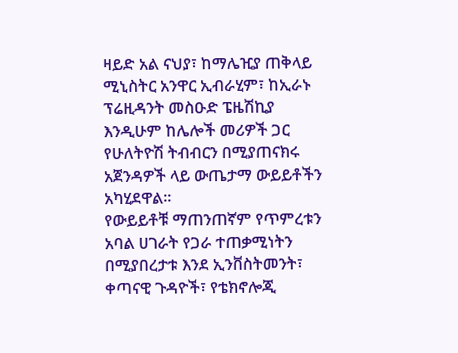ዛይድ አል ናህያ፣ ከማሌዢያ ጠቅላይ ሚኒስትር አንዋር ኢብራሂም፣ ከኢራኑ ፕሬዚዳንት መስዑድ ፔዜሽኪያ እንዲሁም ከሌሎች መሪዎች ጋር የሁለትዮሽ ትብብርን በሚያጠናክሩ አጀንዳዎች ላይ ውጤታማ ውይይቶችን አካሂደዋል።
የውይይቶቹ ማጠንጠኛም የጥምረቱን አባል ሀገራት የጋራ ተጠቃሚነትን በሚያበረታቱ እንደ ኢንቨስትመንት፣ ቀጣናዊ ጉዳዮች፣ የቴክኖሎጂ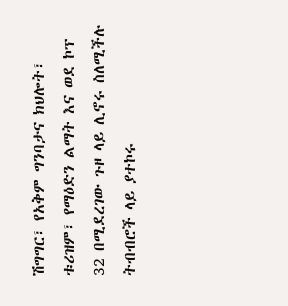ሽግግር፣ የአቅም ግንባታና ክህሎት፣ ቱሪዝም፣ የማዕድን ልማት እና ወደ ኮፕ 32 በሚደረገው ጉዞ ላይ ሊኖሩ ስለሚችሉ ትብብሮች ላይ ያተኮሩ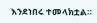እንደነበሩ ተመላክቷል።